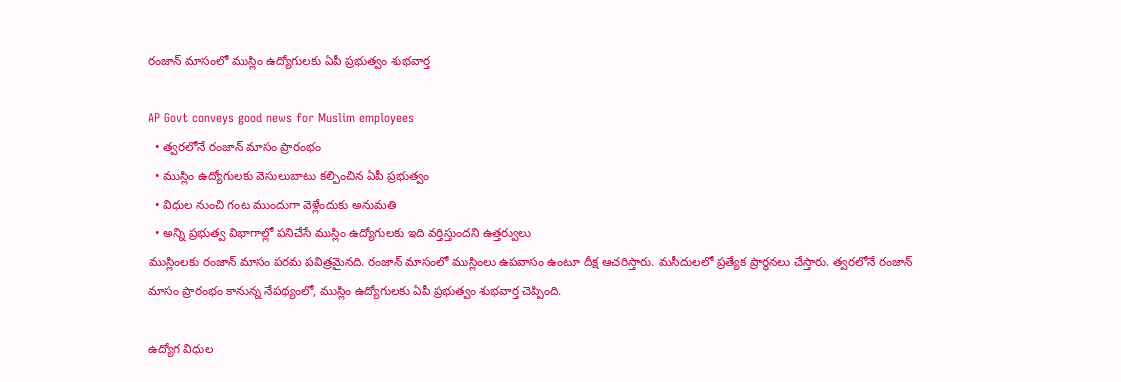రంజాన్ మాసంలో ముస్లిం ఉద్యోగులకు ఏపీ ప్రభుత్వం శుభవార్త

AP Govt conveys good news for Muslim employees
  • త్వరలోనే రంజాన్ మాసం ప్రారంభం
  • ముస్లిం ఉద్యోగులకు వెసులుబాటు కల్పించిన ఏపీ ప్రభుత్వం
  • విధుల నుంచి గంట ముందుగా వెళ్లేందుకు అనుమతి
  • అన్ని ప్రభుత్వ విభాగాల్లో పనిచేసే ముస్లిం ఉద్యోగులకు ఇది వర్తిస్తుందని ఉత్తర్వులు
ముస్లింలకు రంజాన్ మాసం పరమ పవిత్రమైనది. రంజాన్ మాసంలో ముస్లింలు ఉపవాసం ఉంటూ దీక్ష ఆచరిస్తారు. మసీదులలో ప్రత్యేక ప్రార్థనలు చేస్తారు. త్వరలోనే రంజాన్ మాసం ప్రారంభం కానున్న నేపథ్యంలో, ముస్లిం ఉద్యోగులకు ఏపీ ప్రభుత్వం శుభవార్త చెప్పింది.

ఉద్యోగ విధుల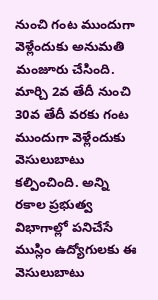నుంచి గంట ముందుగా వెళ్లేందుకు అనుమతి మంజూరు చేసింది. మార్చి 2వ తేదీ నుంచి 30వ తేదీ వరకు గంట ముందుగా వెళ్లేందుకు వెసులుబాటు కల్పించింది. అన్ని రకాల ప్రభుత్వ విభాగాల్లో పనిచేసే ముస్లిం ఉద్యోగులకు ఈ వెసులుబాటు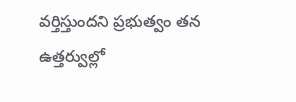వర్తిస్తుందని ప్రభుత్వం తన ఉత్తర్వుల్లో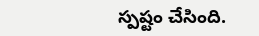స్పష్టం చేసింది.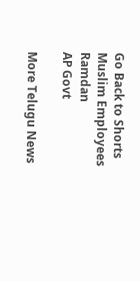Go Back to Shorts
Muslim Employees
Ramdan
AP Govt

More Telugu News